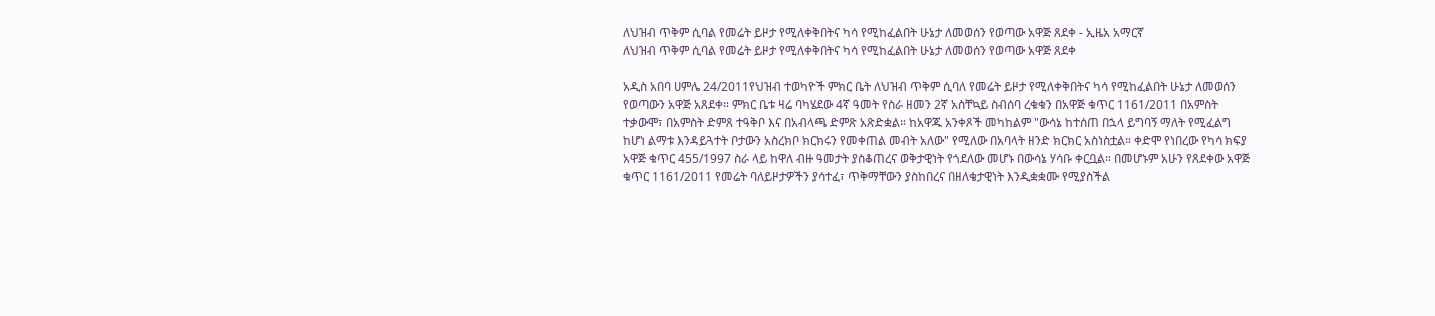ለህዝብ ጥቅም ሲባል የመሬት ይዞታ የሚለቀቅበትና ካሳ የሚከፈልበት ሁኔታ ለመወሰን የወጣው አዋጅ ጸደቀ - ኢዜአ አማርኛ
ለህዝብ ጥቅም ሲባል የመሬት ይዞታ የሚለቀቅበትና ካሳ የሚከፈልበት ሁኔታ ለመወሰን የወጣው አዋጅ ጸደቀ

አዲስ አበባ ሀምሌ 24/2011የህዝብ ተወካዮች ምክር ቤት ለህዝብ ጥቅም ሲባለ የመሬት ይዞታ የሚለቀቅበትና ካሳ የሚከፈልበት ሁኔታ ለመወሰን የወጣውን አዋጅ አጸደቀ። ምክር ቤቱ ዛሬ ባካሄደው 4ኛ ዓመት የስራ ዘመን 2ኛ አስቸኳይ ስብሰባ ረቁቁን በአዋጅ ቁጥር 1161/2011 በአምስት ተቃውሞ፣ በአምስት ድምጸ ተዓቅቦ እና በአብላጫ ድምጽ አጽድቋል። ከአዋጁ አንቀጾች መካከልም "ውሳኔ ከተሰጠ በኋላ ይግባኝ ማለት የሚፈልግ ከሆነ ልማቱ እንዳይጓተት ቦታውን አስረክቦ ክርክሩን የመቀጠል መብት አለው" የሚለው በአባላት ዘንድ ክርክር አስነስቷል። ቀድሞ የነበረው የካሳ ክፍያ አዋጅ ቁጥር 455/1997 ስራ ላይ ከዋለ ብዙ ዓመታት ያስቆጠረና ወቅታዊነት የጎደለው መሆኑ በውሳኔ ሃሳቡ ቀርቧል። በመሆኑም አሁን የጸደቀው አዋጅ ቁጥር 1161/2011 የመሬት ባለይዞታዎችን ያሳተፈ፣ ጥቅማቸውን ያስከበረና በዘለቄታዊነት እንዲቋቋሙ የሚያስችል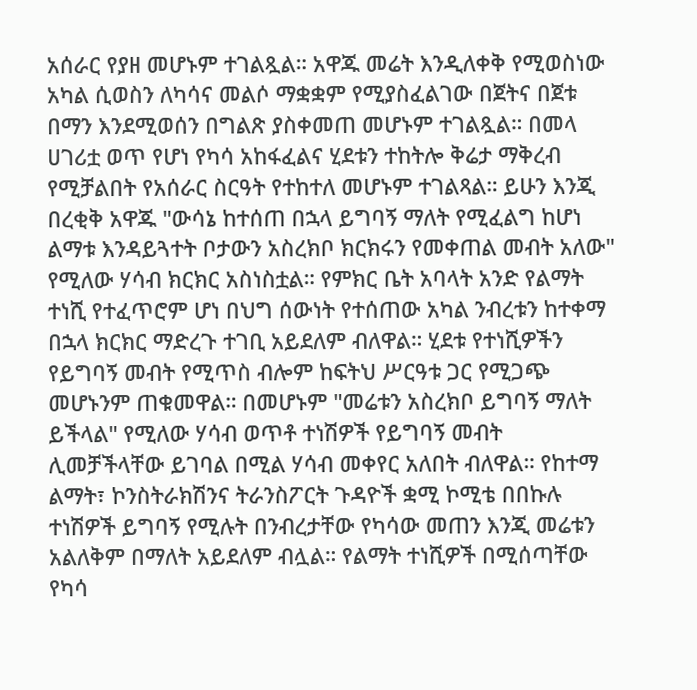አሰራር የያዘ መሆኑም ተገልጿል። አዋጁ መሬት እንዲለቀቅ የሚወስነው አካል ሲወስን ለካሳና መልሶ ማቋቋም የሚያስፈልገው በጀትና በጀቱ በማን እንደሚወሰን በግልጽ ያስቀመጠ መሆኑም ተገልጿል። በመላ ሀገሪቷ ወጥ የሆነ የካሳ አከፋፈልና ሂደቱን ተከትሎ ቅሬታ ማቅረብ የሚቻልበት የአሰራር ስርዓት የተከተለ መሆኑም ተገልጻል። ይሁን እንጂ በረቂቅ አዋጁ "ውሳኔ ከተሰጠ በኋላ ይግባኝ ማለት የሚፈልግ ከሆነ ልማቱ እንዳይጓተት ቦታውን አስረክቦ ክርክሩን የመቀጠል መብት አለው" የሚለው ሃሳብ ክርክር አስነስቷል። የምክር ቤት አባላት አንድ የልማት ተነሺ የተፈጥሮም ሆነ በህግ ሰውነት የተሰጠው አካል ንብረቱን ከተቀማ በኋላ ክርክር ማድረጉ ተገቢ አይደለም ብለዋል። ሂደቱ የተነሺዎችን የይግባኝ መብት የሚጥስ ብሎም ከፍትህ ሥርዓቱ ጋር የሚጋጭ መሆኑንም ጠቁመዋል። በመሆኑም "መሬቱን አስረክቦ ይግባኝ ማለት ይችላል" የሚለው ሃሳብ ወጥቶ ተነሽዎች የይግባኝ መብት ሊመቻችላቸው ይገባል በሚል ሃሳብ መቀየር አለበት ብለዋል። የከተማ ልማት፣ ኮንስትራክሽንና ትራንስፖርት ጉዳዮች ቋሚ ኮሚቴ በበኩሉ ተነሽዎች ይግባኝ የሚሉት በንብረታቸው የካሳው መጠን እንጂ መሬቱን አልለቅም በማለት አይደለም ብሏል። የልማት ተነሺዎች በሚሰጣቸው የካሳ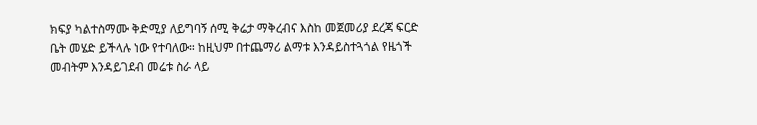ክፍያ ካልተስማሙ ቅድሚያ ለይግባኝ ሰሚ ቅሬታ ማቅረብና እስከ መጀመሪያ ደረጃ ፍርድ ቤት መሄድ ይችላሉ ነው የተባለው። ከዚህም በተጨማሪ ልማቱ እንዳይስተጓጎል የዜጎች መብትም እንዳይገደብ መሬቱ ስራ ላይ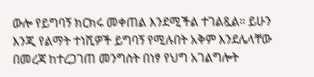ውሎ የይግባኝ ክርክሩ መቀጠል እንደሚችል ተገልጿል። ይሁን እንጂ የልማት ተነሺዎች ይግባኝ የሚሉበት አቅም እንደሌላቸው በመረጃ ከተረጋገጠ መንግስት በነፃ የህግ አገልግሎት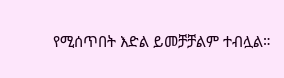የሚሰጥበት እድል ይመቻቻልም ተብሏል።